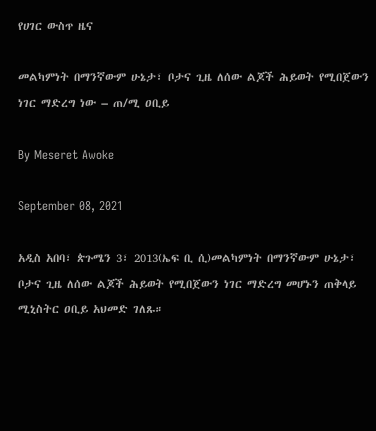የሀገር ውስጥ ዜና

መልካምነት በማንኛውም ሁኔታ፣ ቦታና ጊዜ ለሰው ልጆች ሕይወት የሚበጀውን ነገር ማድረግ ነው – ጠ/ሚ ዐቢይ

By Meseret Awoke

September 08, 2021

አዲስ አበባ፣ ጵጉሜን 3፣ 2013(ኤፍ ቢ ሲ)መልካምነት በማንኛውም ሁኔታ፣ ቦታና ጊዜ ለሰው ልጆች ሕይወት የሚበጀውን ነገር ማድረግ መሆኑን ጠቅላይ ሚኒስትር ዐቢይ አህመድ ገለጹ።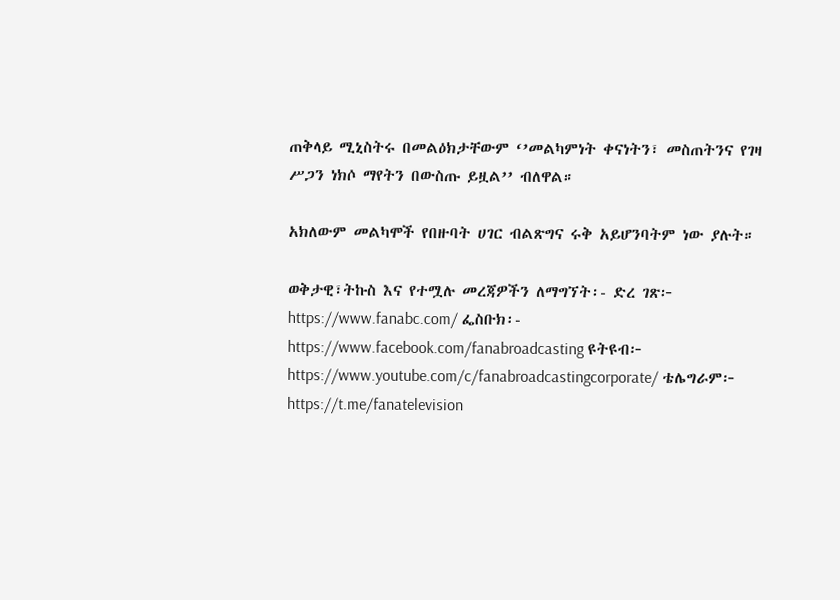ጠቅላይ ሚኒስትሩ በመልዕክታቸውም ‘’መልካምነት ቀናነትን፣ መስጠትንና የገዛ ሥጋን ነክሶ ማየትን በውስጡ ይዟል’’ ብለዋል።

አክለውም መልካሞች የበዙባት ሀገር ብልጽግና ሩቅ አይሆንባትም ነው ያሉት።

ወቅታዊ፣ትኩስ እና የተሟሉ መረጃዎችን ለማግኘት፡- ድረ ገጽ፦ https://www.fanabc.com/ ፌስቡክ፡- https://www.facebook.com/fanabroadcasting ዩትዩብ፦ https://www.youtube.com/c/fanabroadcastingcorporate/ ቴሌግራም፦ https://t.me/fanatelevision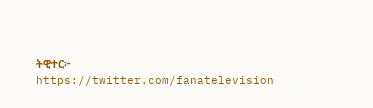ትዊተር፦ https://twitter.com/fanatelevision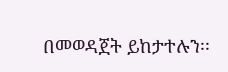በመወዳጀት ይከታተሉን፡፡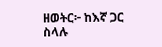ዘወትር፦ ከእኛ ጋር ስላሉ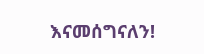እናመሰግናለን!